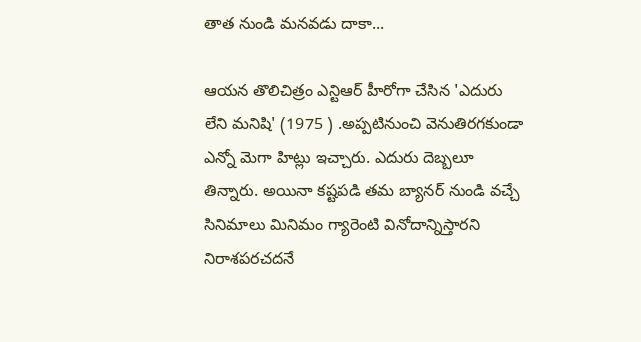తాత నుండి మనవడు దాకా...

ఆయన తొలిచిత్రం ఎన్టిఆర్ హీరోగా చేసిన 'ఎదురు లేని మనిషి' (1975 ) .అప్పటినుంచి వెనుతిరగకుండా ఎన్నో మెగా హిట్లు ఇచ్చారు. ఎదురు దెబ్బలూ తిన్నారు. అయినా కష్టపడి తమ బ్యానర్ నుండి వచ్చే సినిమాలు మినిమం గ్యారెంటి వినోదాన్నిస్తారని నిరాశపరచదనే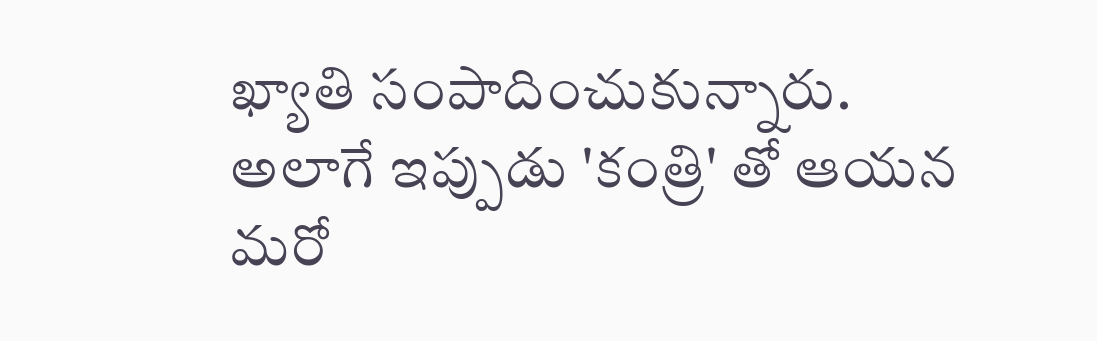ఖ్యాతి సంపాదించుకున్నారు. అలాగే ఇప్పుడు 'కంత్రి' తో ఆయన మరో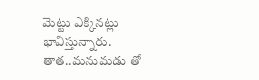మెట్టు ఎక్కినట్లు భావిస్తున్నారు. తాత..మనుమడు తో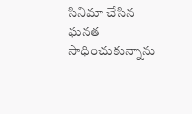సినిమా చేసిన ఘనత సాధించుకున్నాను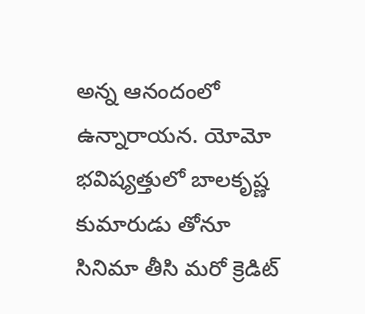అన్న ఆనందంలో ఉన్నారాయన. యోమో భవిష్యత్తులో బాలకృష్ణ కుమారుడు తోనూ సినిమా తీసి మరో క్రెడిట్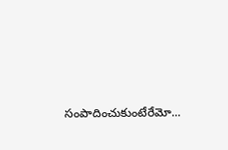సంపాదించుకుంటేరేమో...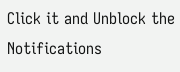Click it and Unblock the Notifications